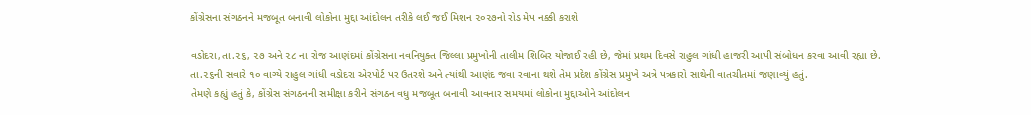કોંગ્રેસના સંગઠનને મજબૂત બનાવી લોકોના મુદ્દા આંદોલન તરીકે લઈ જઈ મિશન ૨૦૨૭નો રોડ મેપ નક્કી કરાશે

વડોદરા,તા.૨૬, ૨૭ અને ૨૮ ના રોજ આણંદમાં કોંગ્રેસના નવનિયુક્ત જિલ્લા પ્રમુખોની તાલીમ શિબિર યોજાઈ રહી છે, જેમાં પ્રથમ દિવસે રાહુલ ગાંધી હાજરી આપી સંબોધન કરવા આવી રહ્યા છે.
તા.૨૬ની સવારે ૧૦ વાગ્યે રાહુલ ગાંધી વડોદરા એરપોર્ટ પર ઉતરશે અને ત્યાંથી આણંદ જવા રવાના થશે તેમ પ્રદેશ કોંગ્રેસ પ્રમુખે અત્રે પત્રકારો સાથેની વાતચીતમાં જણાવ્યું હતું.
તેમણે કહ્યું હતું કે, કોંગ્રેસ સંગઠનની સમીક્ષા કરીને સંગઠન વધુ મજબૂત બનાવી આવનાર સમયમાં લોકોના મુદ્દાઓને આંદોલન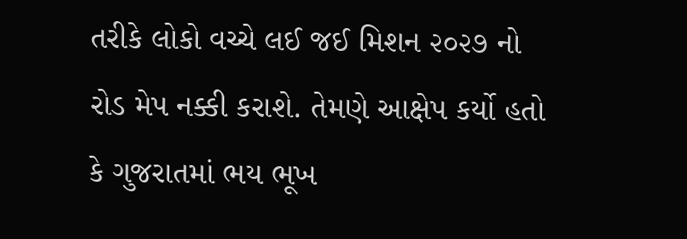તરીકે લોકો વચ્ચે લઈ જઈ મિશન ૨૦૨૭ નો રોડ મેપ નક્કી કરાશે. તેમણે આક્ષેપ કર્યો હતો કે ગુજરાતમાં ભય ભૂખ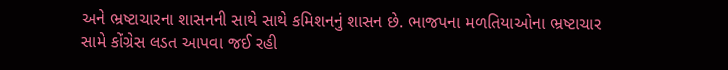અને ભ્રષ્ટાચારના શાસનની સાથે સાથે કમિશનનું શાસન છે. ભાજપના મળતિયાઓના ભ્રષ્ટાચાર સામે કોંગ્રેસ લડત આપવા જઈ રહી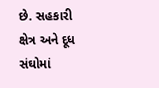છે. સહકારી ક્ષેત્ર અને દૂધ સંઘોમાં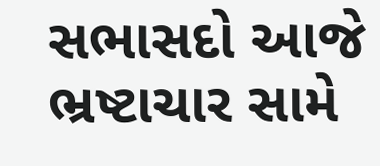સભાસદો આજે ભ્રષ્ટાચાર સામે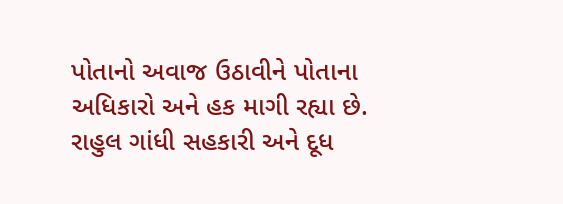પોતાનો અવાજ ઉઠાવીને પોતાના અધિકારો અને હક માગી રહ્યા છે. રાહુલ ગાંધી સહકારી અને દૂધ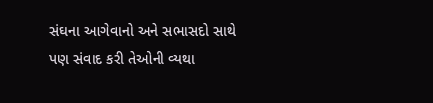સંઘના આગેવાનો અને સભાસદો સાથે પણ સંવાદ કરી તેઓની વ્યથા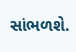સાંભળશે.